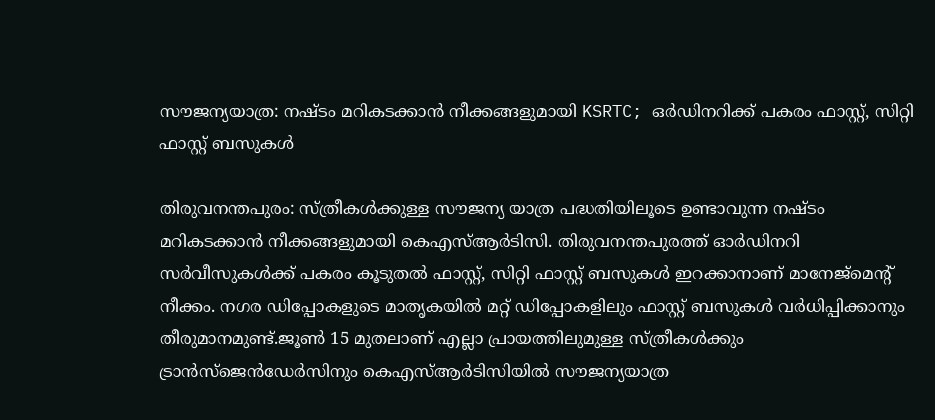സൗജന്യയാത്ര: നഷ്ടം മറികടക്കാന്‍ നീക്കങ്ങളുമായി KSRTC; ഒര്‍ഡിനറിക്ക് പകരം ഫാസ്റ്റ്, സിറ്റി ഫാസ്റ്റ് ബസുകള്‍

തിരുവനന്തപുരം: സ്ത്രീകള്‍ക്കുള്ള സൗജന്യ യാത്ര പദ്ധതിയിലൂടെ ഉണ്ടാവുന്ന നഷ്ടം മറികടക്കാന്‍ നീക്കങ്ങളുമായി കെഎസ്ആര്‍ടിസി. തിരുവനന്തപുരത്ത് ഓര്‍ഡിനറി സര്‍വീസുകള്‍ക്ക് പകരം കൂടുതല്‍ ഫാസ്റ്റ്, സിറ്റി ഫാസ്റ്റ് ബസുകള്‍ ഇറക്കാനാണ് മാനേജ്‌മെന്റ് നീക്കം. നഗര ഡിപ്പോകളുടെ മാതൃകയില്‍ മറ്റ് ഡിപ്പോകളിലും ഫാസ്റ്റ് ബസുകള്‍ വര്‍ധിപ്പിക്കാനും തീരുമാനമുണ്ട്.ജൂണ്‍ 15 മുതലാണ് എല്ലാ പ്രായത്തിലുമുള്ള സ്ത്രീകള്‍ക്കും ട്രാന്‍സ്‌ജെന്‍ഡേര്‍സിനും കെഎസ്ആര്‍ടിസിയില്‍ സൗജന്യയാത്ര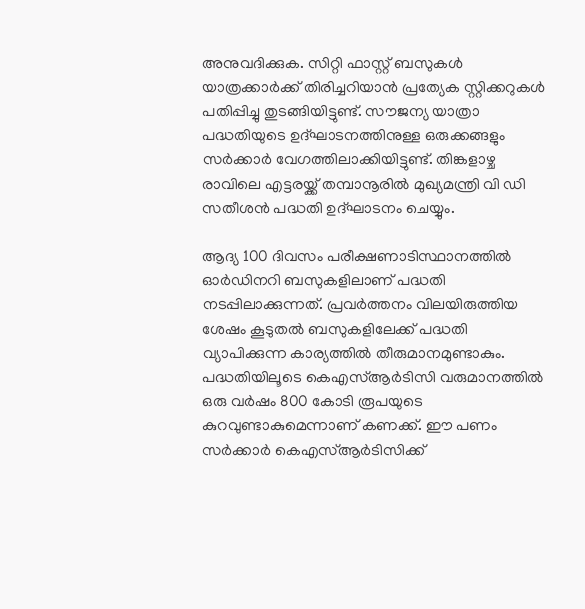അനുവദിക്കുക. സിറ്റി ഫാസ്റ്റ് ബസുകള്‍ യാത്രക്കാര്‍ക്ക് തിരിച്ചറിയാന്‍ പ്രത്യേക സ്റ്റിക്കറുകള്‍ പതിപ്പിച്ചു തുടങ്ങിയിട്ടുണ്ട്. സൗജന്യ യാത്രാ പദ്ധതിയുടെ ഉദ്ഘാടനത്തിനുള്ള ഒരുക്കങ്ങളും സര്‍ക്കാര്‍ വേഗത്തിലാക്കിയിട്ടുണ്ട്. തിങ്കളാഴ്ച രാവിലെ എട്ടരയ്ക്ക് തമ്പാനൂരില്‍ മുഖ്യമന്ത്രി വി ഡി സതീശന്‍ പദ്ധതി ഉദ്ഘാടനം ചെയ്യും.

ആദ്യ 100 ദിവസം പരീക്ഷണാടിസ്ഥാനത്തില്‍ ഓര്‍ഡിനറി ബസുകളിലാണ് പദ്ധതി നടപ്പിലാക്കുന്നത്. പ്രവര്‍ത്തനം വിലയിരുത്തിയ ശേഷം കൂടുതല്‍ ബസുകളിലേക്ക് പദ്ധതി വ്യാപിക്കുന്ന കാര്യത്തില്‍ തീരുമാനമുണ്ടാകും. പദ്ധതിയിലൂടെ കെഎസ്ആര്‍ടിസി വരുമാനത്തില്‍ ഒരു വര്‍ഷം 800 കോടി രൂപയുടെ കുറവുണ്ടാകുമെന്നാണ് കണക്ക്. ഈ പണം സര്‍ക്കാര്‍ കെഎസ്ആര്‍ടിസിക്ക്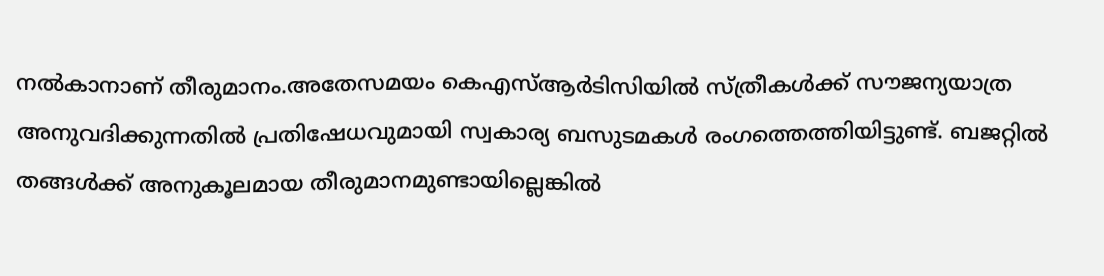നല്‍കാനാണ് തീരുമാനം.അതേസമയം കെഎസ്ആര്‍ടിസിയില്‍ സ്ത്രീകള്‍ക്ക് സൗജന്യയാത്ര അനുവദിക്കുന്നതില്‍ പ്രതിഷേധവുമായി സ്വകാര്യ ബസുടമകള്‍ രംഗത്തെത്തിയിട്ടുണ്ട്. ബജറ്റില്‍ തങ്ങള്‍ക്ക് അനുകൂലമായ തീരുമാനമുണ്ടായില്ലെങ്കില്‍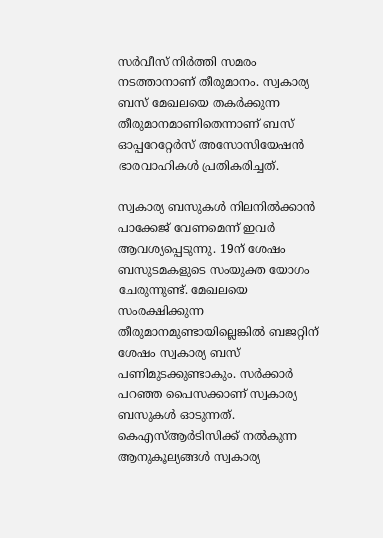സര്‍വീസ് നിര്‍ത്തി സമരം നടത്താനാണ് തീരുമാനം. സ്വകാര്യ ബസ് മേഖലയെ തകര്‍ക്കുന്ന തീരുമാനമാണിതെന്നാണ് ബസ് ഓപ്പറേറ്റേര്‍സ് അസോസിയേഷന്‍ ഭാരവാഹികള്‍ പ്രതികരിച്ചത്.

സ്വകാര്യ ബസുകള്‍ നിലനില്‍ക്കാന്‍ പാക്കേജ് വേണമെന്ന് ഇവര്‍ ആവശ്യപ്പെടുന്നു. 19ന് ശേഷം ബസുടമകളുടെ സംയുക്ത യോഗം ചേരുന്നുണ്ട്. മേഖലയെ സംരക്ഷിക്കുന്ന തീരുമാനമുണ്ടായില്ലെങ്കില്‍ ബജറ്റിന് ശേഷം സ്വകാര്യ ബസ് പണിമുടക്കുണ്ടാകും. സര്‍ക്കാര്‍ പറഞ്ഞ പൈസക്കാണ് സ്വകാര്യ ബസുകള്‍ ഓടുന്നത്. കെഎസ്ആര്‍ടിസിക്ക് നല്‍കുന്ന ആനുകൂല്യങ്ങള്‍ സ്വകാര്യ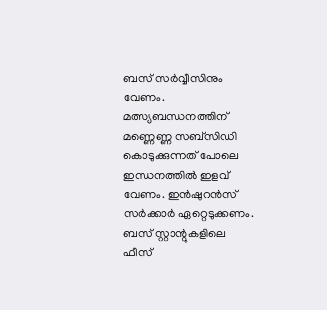ബസ് സര്‍വ്വീസിനും വേണം. മത്സ്യബന്ധനത്തിന് മണ്ണെണ്ണ സബ്‌സിഡി കൊടുക്കുന്നത് പോലെ ഇന്ധനത്തില്‍ ഇളവ് വേണം. ഇന്‍ഷുറന്‍സ് സര്‍ക്കാര്‍ ഏറ്റെടുക്കണം. ബസ് സ്റ്റാന്റുകളിലെ ഫീസ്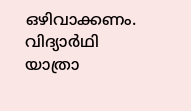ഒഴിവാക്കണം. വിദ്യാര്‍ഥി യാത്രാ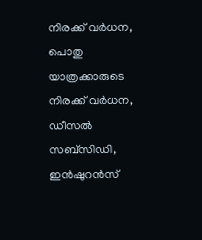നിരക്ക് വര്‍ധന, പൊതു യാത്രക്കാരുടെ നിരക്ക് വര്‍ധന, ഡീസല്‍ സബ്സിഡി, ഇന്‍ഷുറന്‍സ്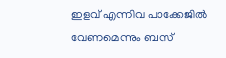ഇളവ് എന്നിവ പാക്കേജില്‍ വേണമെന്നും ബസ്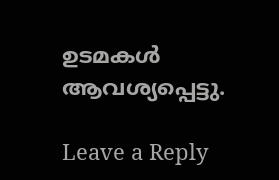ഉടമകള്‍ ആവശ്യപ്പെട്ടു.

Leave a Reply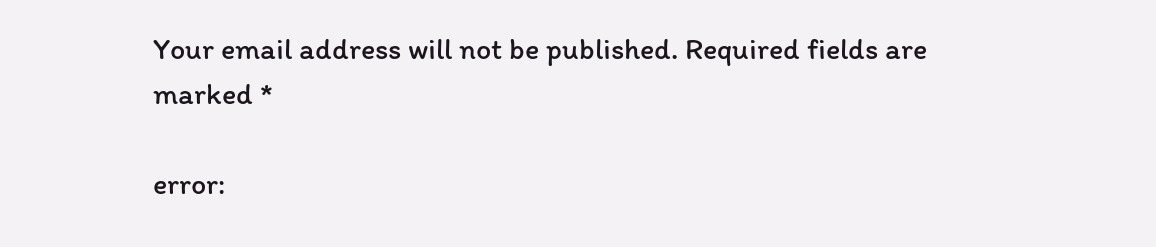Your email address will not be published. Required fields are marked *

error: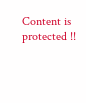Content is protected !!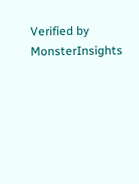Verified by MonsterInsights